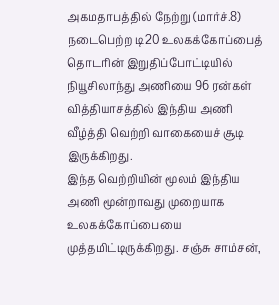அகமதாபத்தில் நேற்று (மார்ச்.8) நடைபெற்ற டி20 உலகக்கோப்பைத் தொடரின் இறுதிப்போட்டியில் நியூசிலாந்து அணியை 96 ரன்கள் வித்தியாசத்தில் இந்திய அணி வீழ்த்தி வெற்றி வாகையைச் சூடி இருக்கிறது.
இந்த வெற்றியின் மூலம் இந்திய அணி மூன்றாவது முறையாக உலகக்கோப்பையை முத்தமிட்டிருக்கிறது. சஞ்சு சாம்சன்,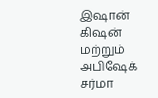இஷான் கிஷன் மற்றும் அபிஷேக் சர்மா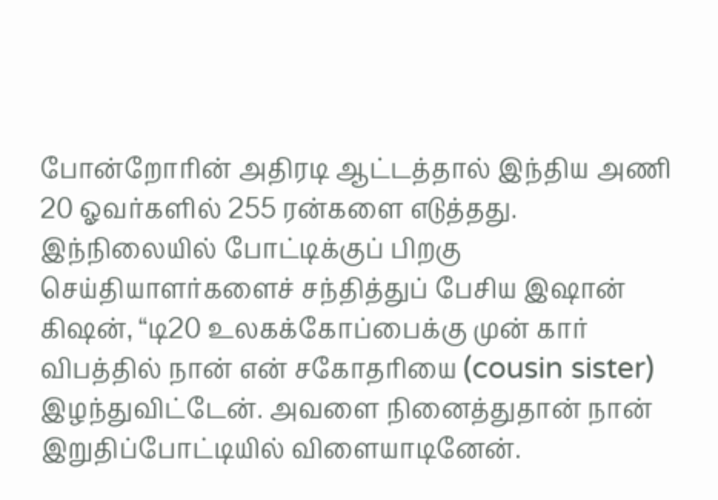போன்றோரின் அதிரடி ஆட்டத்தால் இந்திய அணி 20 ஓவர்களில் 255 ரன்களை எடுத்தது.
இந்நிலையில் போட்டிக்குப் பிறகு செய்தியாளர்களைச் சந்தித்துப் பேசிய இஷான் கிஷன், “டி20 உலகக்கோப்பைக்கு முன் கார் விபத்தில் நான் என் சகோதரியை (cousin sister) இழந்துவிட்டேன். அவளை நினைத்துதான் நான் இறுதிப்போட்டியில் விளையாடினேன்.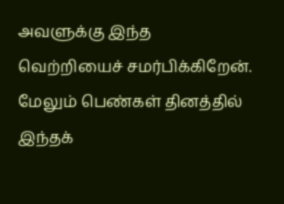அவளுக்கு இந்த வெற்றியைச் சமர்பிக்கிறேன். மேலும் பெண்கள் தினத்தில் இந்தக்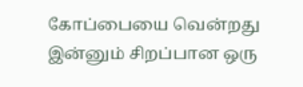கோப்பையை வென்றது இன்னும் சிறப்பான ஒரு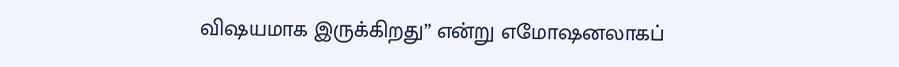விஷயமாக இருக்கிறது” என்று எமோஷனலாகப்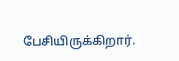பேசியிருக்கிறார்.